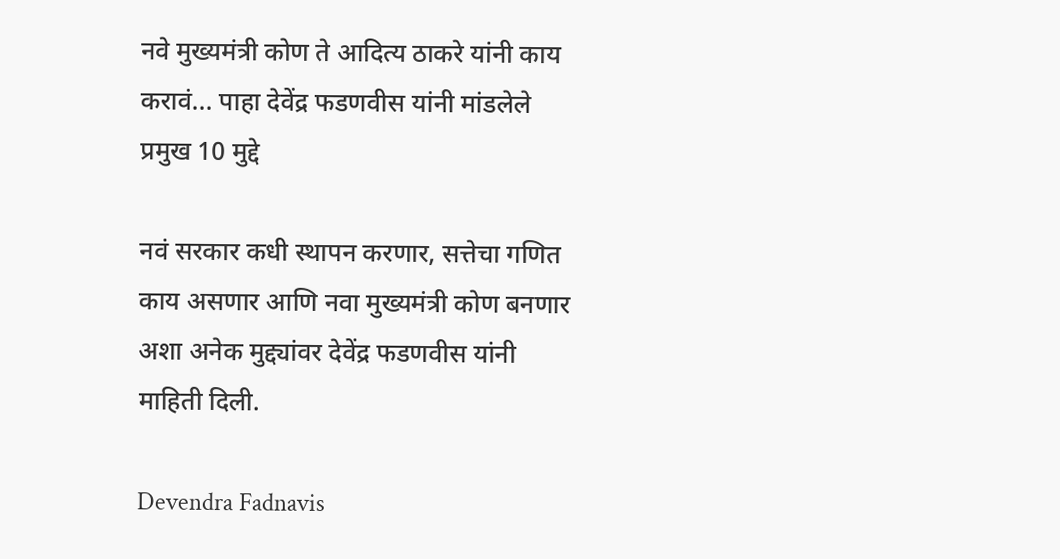नवे मुख्यमंत्री कोण ते आदित्य ठाकरे यांनी काय करावं... पाहा देवेंद्र फडणवीस यांनी मांडलेले प्रमुख 10 मुद्दे

नवं सरकार कधी स्थापन करणार, सत्तेचा गणित काय असणार आणि नवा मुख्यमंत्री कोण बनणार अशा अनेक मुद्द्यांवर देवेंद्र फडणवीस यांनी माहिती दिली.

Devendra Fadnavis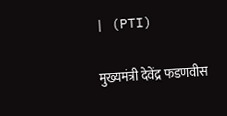| (PTI)

मुख्यमंत्री देवेंद्र फडणवीस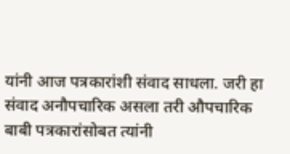यांनी आज पत्रकारांशी संवाद साधला. जरी हा संवाद अनौपचारिक असला तरी औपचारिक बाबी पत्रकारांसोबत त्यांनी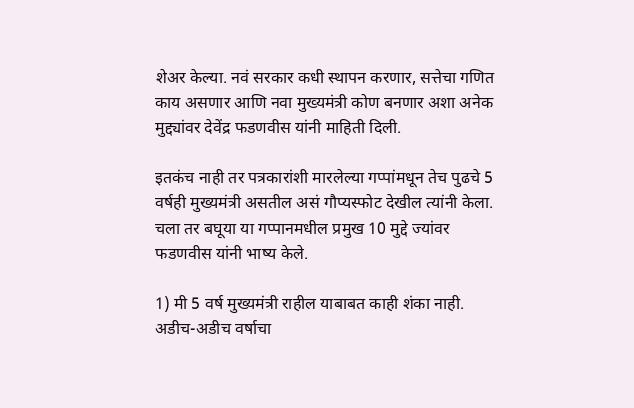शेअर केल्या. नवं सरकार कधी स्थापन करणार, सत्तेचा गणित काय असणार आणि नवा मुख्यमंत्री कोण बनणार अशा अनेक मुद्द्यांवर देवेंद्र फडणवीस यांनी माहिती दिली.

इतकंच नाही तर पत्रकारांशी मारलेल्या गप्पांमधून तेच पुढचे 5 वर्षही मुख्यमंत्री असतील असं गौप्यस्फोट देखील त्यांनी केला. चला तर बघूया या गप्पानमधील प्रमुख 10 मुद्दे ज्यांवर फडणवीस यांनी भाष्य केले.

1) मी 5 वर्ष मुख्यमंत्री राहील याबाबत काही शंका नाही. अडीच-अडीच वर्षाचा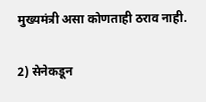मुख्यमंत्री असा कोणताही ठराव नाही.

2) सेनेकडून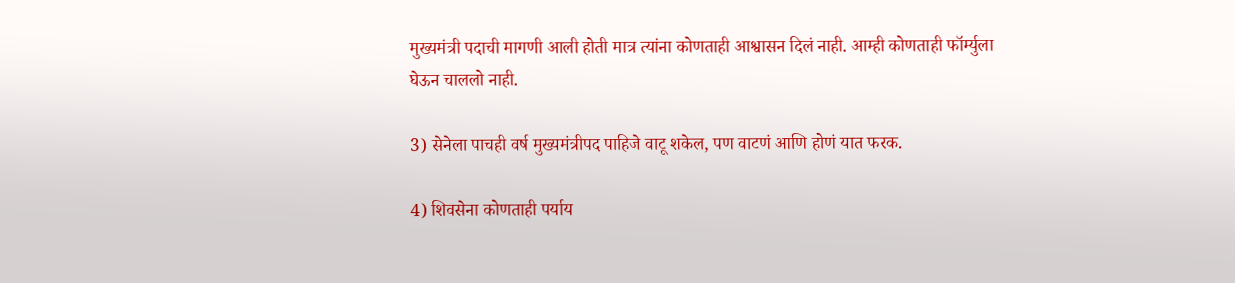मुख्यमंत्री पदाची मागणी आली होती मात्र त्यांना कोणताही आश्वासन दिलं नाही. आम्ही कोणताही फॉर्म्युला घेऊन चाललो नाही.

3) सेनेला पाचही वर्ष मुख्यमंत्रीपद पाहिजे वाटू शकेल, पण वाटणं आणि होणं यात फरक.

4) शिवसेना कोणताही पर्याय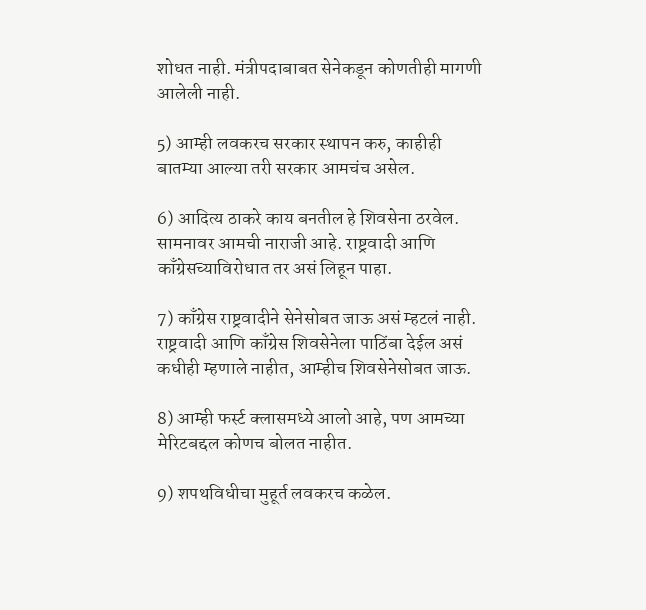शोधत नाही. मंत्रीपदाबाबत सेनेकडून कोणतीही मागणी आलेली नाही.

5) आम्ही लवकरच सरकार स्थापन करु, काहीही बातम्या आल्या तरी सरकार आमचंच असेल.

6) आदित्य ठाकरे काय बनतील हे शिवसेना ठरवेल. सामनावर आमची नाराजी आहे. राष्ट्रवादी आणि काँग्रेसच्याविरोधात तर असं लिहून पाहा.

7) काँग्रेस राष्ट्रवादीने सेनेसोबत जाऊ असं म्हटलं नाही. राष्ट्रवादी आणि काँग्रेस शिवसेनेला पाठिंबा देईल असं कधीही म्हणाले नाहीत, आम्हीच शिवसेनेसोबत जाऊ.

8) आम्ही फर्स्ट क्लासमध्ये आलो आहे, पण आमच्या मेरिटबद्दल कोणच बोलत नाहीत.

9) शपथविधीचा मुहूर्त लवकरच कळेल.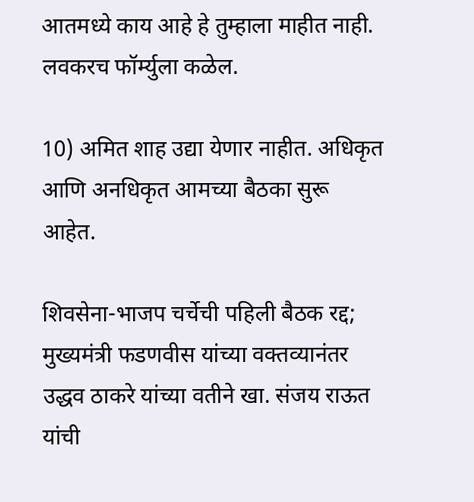आतमध्ये काय आहे हे तुम्हाला माहीत नाही. लवकरच फॉर्म्युला कळेल.

10) अमित शाह उद्या येणार नाहीत. अधिकृत आणि अनधिकृत आमच्या बैठका सुरू आहेत.

शिवसेना-भाजप चर्चेची पहिली बैठक रद्द; मुख्यमंत्री फडणवीस यांच्या वक्तव्यानंतर उद्धव ठाकरे यांच्या वतीने खा. संजय राऊत यांची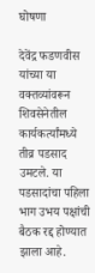घोषणा

देवेंद्र फडणवीस यांच्या या वक्तव्यांवरून शिवसेनेतील कार्यकर्त्यांमध्ये तीव्र पडसाद उमटले. या पडसादांचा पहिला भाग उभय पक्षांची बैठक रद्द होण्यात झाला आहे.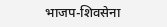भाजप-शिवसेना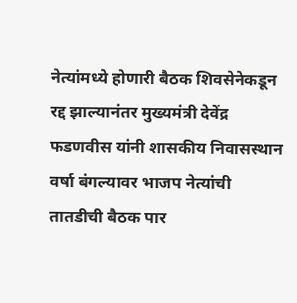नेत्यांमध्ये होणारी बैठक शिवसेनेकडून रद्द झाल्यानंतर मुख्यमंत्री देवेंद्र फडणवीस यांनी शासकीय निवासस्थान वर्षा बंगल्यावर भाजप नेत्यांची तातडीची बैठक पार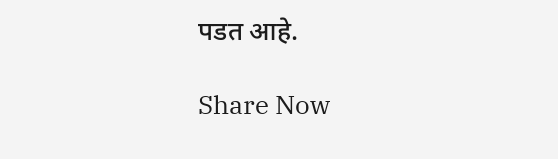पडत आहे.

Share Now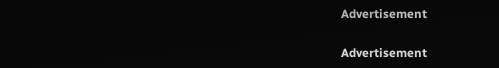Advertisement


Advertisement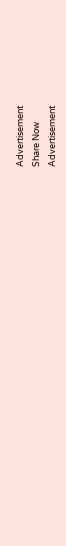Advertisement
Share Now
Advertisement